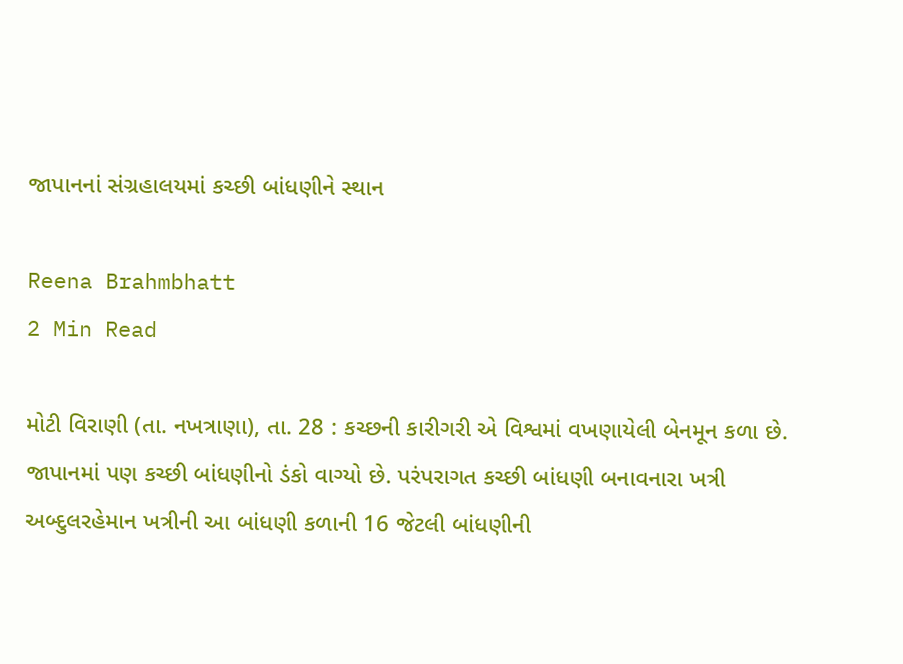જાપાનનાં સંગ્રહાલયમાં કચ્છી બાંધણીને સ્થાન

Reena Brahmbhatt
2 Min Read

મોટી વિરાણી (તા. નખત્રાણા), તા. 28 : કચ્છની કારીગરી એ વિશ્વમાં વખણાયેલી બેનમૂન કળા છે. જાપાનમાં પણ કચ્છી બાંધણીનો ડંકો વાગ્યો છે. પરંપરાગત કચ્છી બાંધણી બનાવનારા ખત્રી અબ્દુલરહેમાન ખત્રીની આ બાંધણી કળાની 16 જેટલી બાંધણીની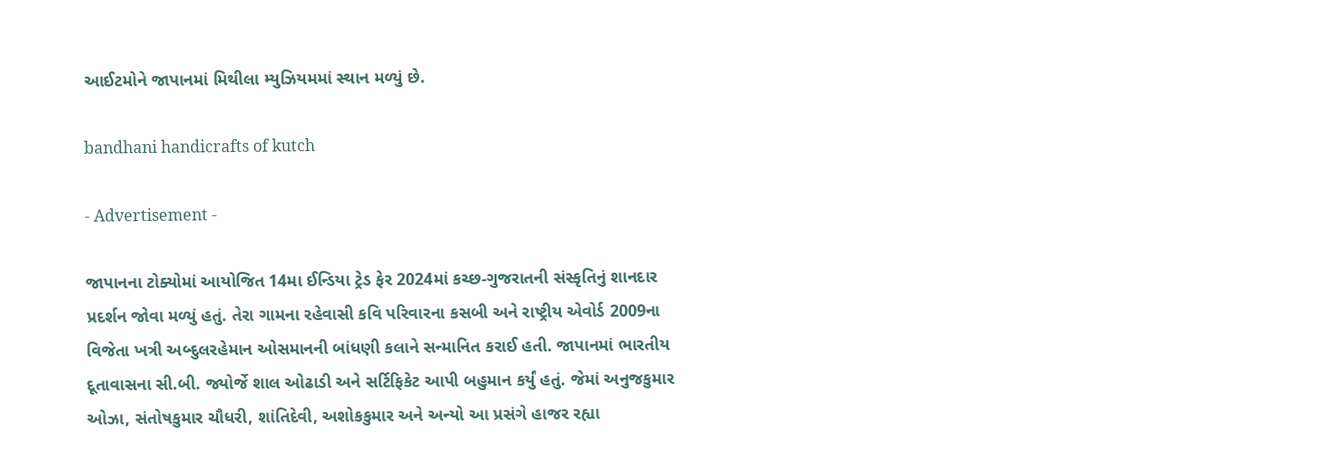આઈટમોને જાપાનમાં મિથીલા મ્યુઝિયમમાં સ્થાન મળ્યું છે.

bandhani handicrafts of kutch

- Advertisement -

જાપાનના ટોક્યોમાં આયોજિત 14મા ઈન્ડિયા ટ્રેડ ફેર 2024માં કચ્છ-ગુજરાતની સંસ્કૃતિનું શાનદાર પ્રદર્શન જોવા મળ્યું હતું. તેરા ગામના રહેવાસી કવિ પરિવારના કસબી અને રાષ્ટ્રીય એવોર્ડ 2009ના વિજેતા ખત્રી અબ્દુલરહેમાન ઓસમાનની બાંધણી કલાને સન્માનિત કરાઈ હતી. જાપાનમાં ભારતીય દૂતાવાસના સી.બી. જ્યોર્જે શાલ ઓઢાડી અને સર્ટિફિકેટ આપી બહુમાન કર્યું હતું. જેમાં અનુજકુમાર ઓઝા, સંતોષકુમાર ચૌધરી, શાંતિદેવી, અશોકકુમાર અને અન્યો આ પ્રસંગે હાજર રહ્યા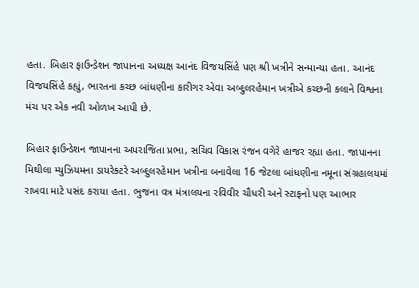હતા. બિહાર ફાઉન્ડેશન જાપાનના અધ્યક્ષ આનંદ વિજયસિંહે પણ શ્રી ખત્રીને સન્માન્યા હતા. આનંદ વિજયસિંહે કહ્યું, ભારતના કચ્છ બાંધણીના કારીગર એવા અબ્દુલરહેમાન ખત્રીએ કચ્છની કલાને વિશ્વના મંચ પર એક નવી ઓળખ આપી છે.

બિહાર ફાઉન્ડેશન જાપાનના અપરાજિતા પ્રભા, સચિવ વિકાસ રંજન વગેરે હાજર રહ્યા હતા. જાપાનના મિથીલા મ્યુઝિયમના ડાયરેક્ટરે અબ્દુલરહેમાન ખત્રીના બનાવેલા 16 જેટલા બાંધણીના નમૂના સંગ્રહાલયમાં રાખવા માટે પસંદ કરાયા હતા. ભુજના વત્ર મંત્રાલયના રવિવીર ચૌધરી અને સ્ટાફનો પણ આભાર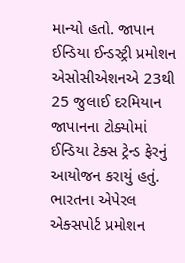માન્યો હતો. જાપાન ઈન્ડિયા ઈન્ડસ્ટ્રી પ્રમોશન એસોસીએશનએ 23થી 25 જુલાઈ દરમિયાન જાપાનના ટોક્યોમાં ઈન્ડિયા ટેક્સ ટ્રેન્ડ ફેરનું આયોજન કરાયું હતું. ભારતના એપેરલ એક્સપોર્ટ પ્રમોશન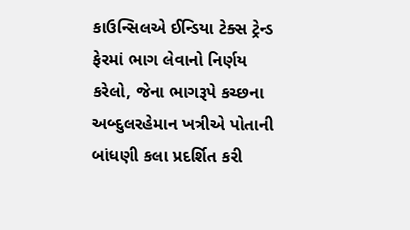કાઉન્સિલએ ઈન્ડિયા ટેક્સ ટ્રેન્ડ ફેરમાં ભાગ લેવાનો નિર્ણય કરેલો, જેના ભાગરૂપે કચ્છના અબ્દુલરહેમાન ખત્રીએ પોતાની બાંધણી કલા પ્રદર્શિત કરી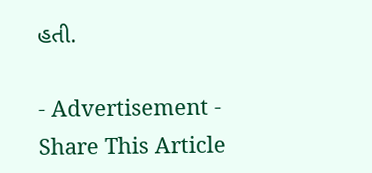હતી.

- Advertisement -
Share This Article